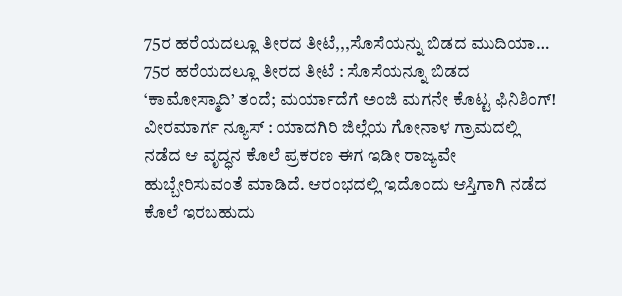75ರ ಹರೆಯದಲ್ಲೂ ತೀರದ ತೀಟೆ,,,ಸೊಸೆಯನ್ನು ಬಿಡದ ಮುದಿಯಾ…
75ರ ಹರೆಯದಲ್ಲೂ ತೀರದ ತೀಟೆ : ಸೊಸೆಯನ್ನೂ ಬಿಡದ ‘ಕಾಮೋಸ್ಮಾದಿ’ ತಂದೆ; ಮರ್ಯಾದೆಗೆ ಅಂಜಿ ಮಗನೇ ಕೊಟ್ಟ ಫಿನಿಶಿಂಗ್! ವೀರಮಾರ್ಗ ನ್ಯೂಸ್ : ಯಾದಗಿರಿ ಜಿಲ್ಲೆಯ ಗೋನಾಳ ಗ್ರಾಮದಲ್ಲಿ ನಡೆದ ಆ ವೃದ್ಧನ ಕೊಲೆ ಪ್ರಕರಣ ಈಗ ಇಡೀ ರಾಜ್ಯವೇ ಹುಬ್ಬೇರಿಸುವಂತೆ ಮಾಡಿದೆ. ಆರಂಭದಲ್ಲಿ ಇದೊಂದು ಆಸ್ತಿಗಾಗಿ ನಡೆದ ಕೊಲೆ ಇರಬಹುದು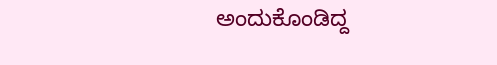ಅಂದುಕೊಂಡಿದ್ದ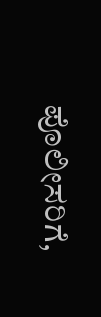ಪೊಲೀಸರಿಗೆ,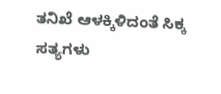ತನಿಖೆ ಆಳಕ್ಕಿಳಿದಂತೆ ಸಿಕ್ಕ ಸತ್ಯಗಳು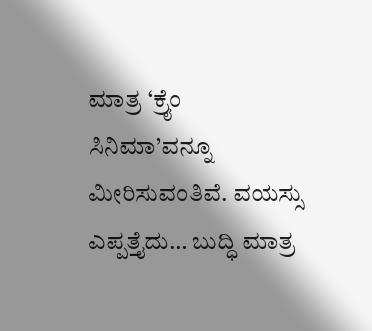ಮಾತ್ರ ‘ಕ್ರೈಂ ಸಿನಿಮಾ’ವನ್ನೂ ಮೀರಿಸುವಂತಿವೆ. ವಯಸ್ಸು ಎಪ್ಪತ್ತೈದು… ಬುದ್ಧಿ ಮಾತ್ರ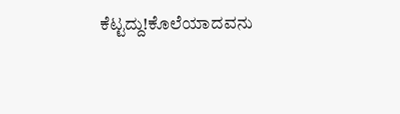ಕೆಟ್ಟದ್ದು!ಕೊಲೆಯಾದವನು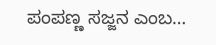ಪಂಪಣ್ಣ ಸಜ್ಜನ ಎಂಬ…